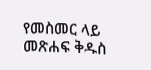የመስመር ላይ መጽሐፍ ቅዱስ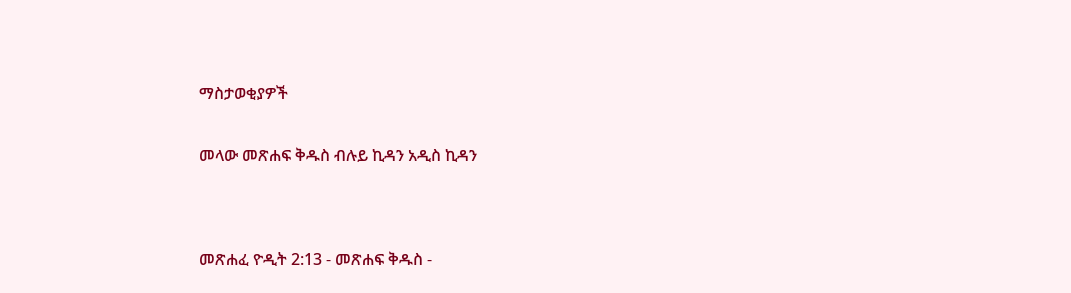ማስታወቂያዎች


መላው መጽሐፍ ቅዱስ ብሉይ ኪዳን አዲስ ኪዳን




መጽሐፈ ዮዲት 2:13 - መጽሐፍ ቅዱስ -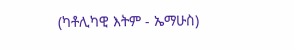(ካቶሊካዊ እትም - ኤማሁስ)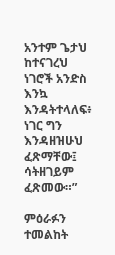አንተም ጌታህ ከተናገረህ ነገሮች አንድስ እንኳ እንዳትተላለፍ፥ ነገር ግን እንዳዘዝሁህ ፈጽማቸው፤ ሳትዘገይም ፈጽመው።”

ምዕራፉን ተመልከት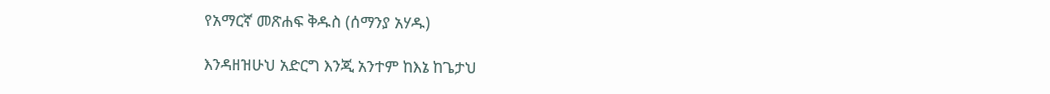የአማርኛ መጽሐፍ ቅዱስ (ሰማንያ አሃዱ)

እንዳዘዝሁህ አድርግ እንጂ አንተም ከእኔ ከጌታህ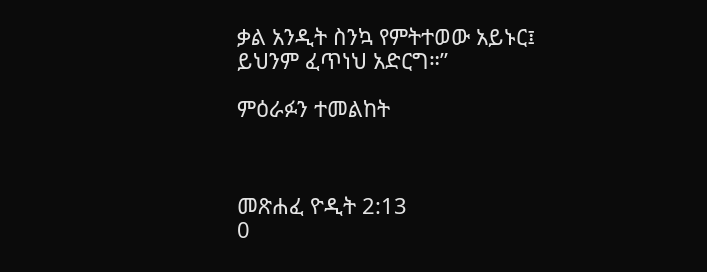ቃል አንዲት ስንኳ የምትተወው አይኑር፤ ይህንም ፈጥነህ አድርግ።”

ምዕራፉን ተመልከት



መጽሐፈ ዮዲት 2:13
0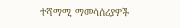ተሻማሚ ማመሳሰሪያዎች